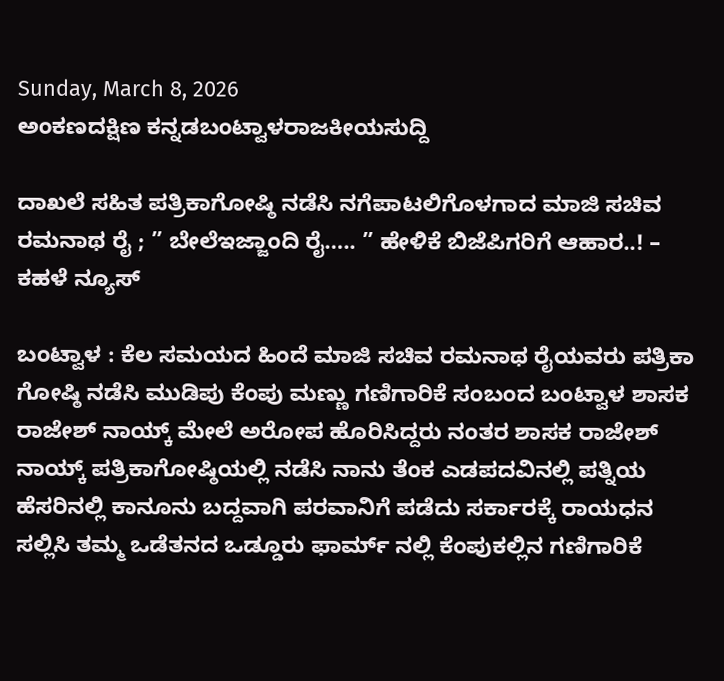Sunday, March 8, 2026
ಅಂಕಣದಕ್ಷಿಣ ಕನ್ನಡಬಂಟ್ವಾಳರಾಜಕೀಯಸುದ್ದಿ

ದಾಖಲೆ ಸಹಿತ ಪತ್ರಿಕಾಗೋಷ್ಠಿ ನಡೆಸಿ ನಗೆಪಾಟಲಿಗೊಳಗಾದ ಮಾಜಿ ಸಚಿವ ರಮನಾಥ ರೈ ; ” ಬೇಲೆಇಜ್ಜಾಂದಿ ರೈ….. ” ಹೇಳಿಕೆ ಬಿಜೆಪಿಗರಿಗೆ ಆಹಾರ..! – ಕಹಳೆ ನ್ಯೂಸ್

ಬಂಟ್ವಾಳ : ಕೆಲ ಸಮಯದ ಹಿಂದೆ ಮಾಜಿ ಸಚಿವ ರಮನಾಥ ರೈಯವರು ಪತ್ರಿಕಾ ಗೋಷ್ಠಿ ನಡೆಸಿ ಮುಡಿಪು ಕೆಂಪು ಮಣ್ಣು ಗಣಿಗಾರಿಕೆ ಸಂಬಂದ ಬಂಟ್ವಾಳ ಶಾಸಕ ರಾಜೇಶ್ ನಾಯ್ಕ್ ಮೇಲೆ ಅರೋಪ ಹೊರಿಸಿದ್ದರು ನಂತರ ಶಾಸಕ ರಾಜೇಶ್ ನಾಯ್ಕ್ ಪತ್ರಿಕಾಗೋಷ್ಠಿಯಲ್ಲಿ ನಡೆಸಿ ನಾನು ತೆಂಕ ಎಡಪದವಿನಲ್ಲಿ ಪತ್ನಿಯ ಹೆಸರಿನಲ್ಲಿ ಕಾನೂನು ಬದ್ದವಾಗಿ ಪರವಾನಿಗೆ ಪಡೆದು ಸರ್ಕಾರಕ್ಕೆ ರಾಯಧನ ಸಲ್ಲಿಸಿ ತಮ್ಮ ಒಡೆತನದ ಒಡ್ಡೂರು ಫಾರ್ಮ್ ನಲ್ಲಿ ಕೆಂಪುಕಲ್ಲಿನ ಗಣಿಗಾರಿಕೆ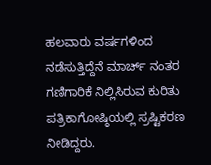ಹಲವಾರು ವರ್ಷಗಳಿಂದ ನಡೆಸುತ್ತಿದ್ದೆನೆ ಮಾರ್ಚ್ ನಂತರ ಗಣಿಗಾರಿಕೆ ನಿಲ್ಲಿಸಿರುವ ಕುರಿತು ಪತ್ರಿಕಾಗೋಷ್ಠಿಯಲ್ಲಿ ಸ್ರಷ್ಟಿಕರಣ ನೀಡಿದ್ದರು.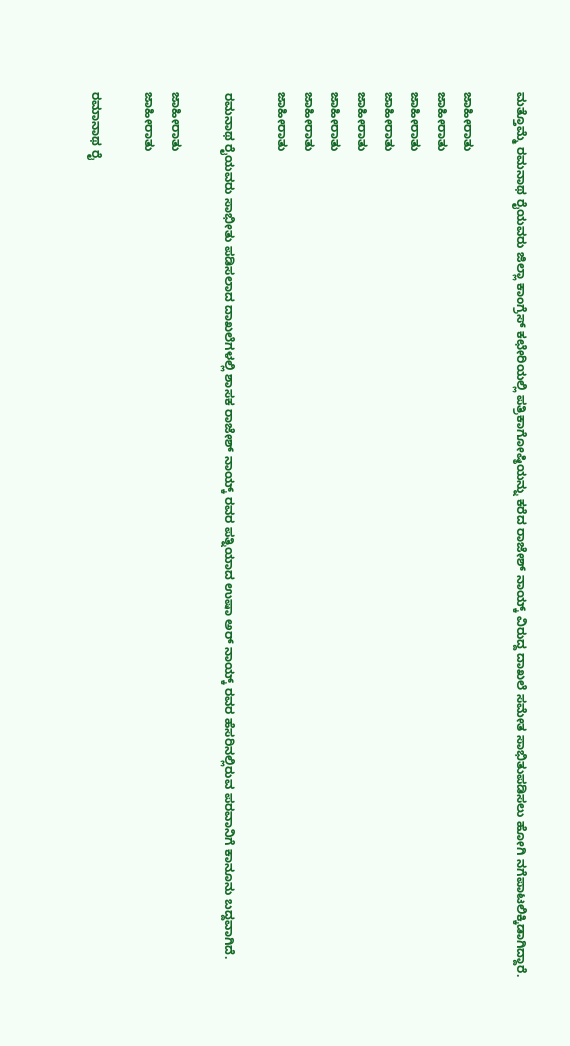ಮತ್ತೊಮ್ಮೆ ರಮನಾಥ ರೈಯವರು ಜಿಲ್ಲಾ ಕಾಂಗ್ರೆಸ್ ಕಛೇರಿಯಲ್ಲಿ ಪತ್ರಿಕಾಗೋಷ್ಠಿಯನ್ನು ಕರೆದ ರಾಜೇಶ್ ನಾಯ್ಕ್ ವಿರುದ್ದ ದಾಖಲೆ ಸಮೇತ ಸಾಭಿತುಪಡಿಸಲು ಹೋಗಿ ನಗೆಪಾಟಲಿಕ್ಕಿಡಾಗಿದ್ದಾರೆ.

ಜಾಹೀರಾತು
ಜಾಹೀರಾತು
ಜಾಹೀರಾತು
ಜಾಹೀರಾತು
ಜಾಹೀರಾತು
ಜಾಹೀರಾತು
ಜಾಹೀರಾತು
ಜಾಹೀರಾತು

ರಮನಾಥ ರೈಯವರು ಸಾಭೀತು ಪಡಿಸಲಾದ ದಾಖಲೆಗಳಲ್ಲಿ ಶಾಸಕ ರಾಜೇಶ್ ನಾಯ್ಕ್ ರವರ ಪತ್ನಿಯಾದ ಉಷಾ ಅರ್ ನಾಯ್ಕ್ ರವರ ಹೆಸರಿನಲ್ಲಿರುವ ಪರವಾನಿಗೆ ಕಾನೂನು ಬದ್ದವಾಗಿದೆ.

ಜಾಹೀರಾತು
ಜಾಹೀರಾತು

ರಮಾನಾಥ ರೈ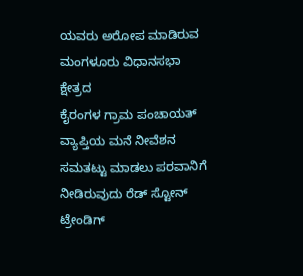ಯವರು ಅರೋಪ ಮಾಡಿರುವ ಮಂಗಳೂರು ವಿಧಾನಸಭಾ ಕ್ಷೇತ್ರದ
ಕೈರಂಗಳ ಗ್ರಾಮ ಪಂಚಾಯತ್ ವ್ಯಾಪ್ತಿಯ ಮನೆ ನೀವೆಶನ ಸಮತಟ್ಟು ಮಾಡಲು ಪರವಾನಿಗೆ ನೀಡಿರುವುದು ರೆಡ್ ಸ್ಟೋನ್ ಟ್ರೇಂಡಿಗ್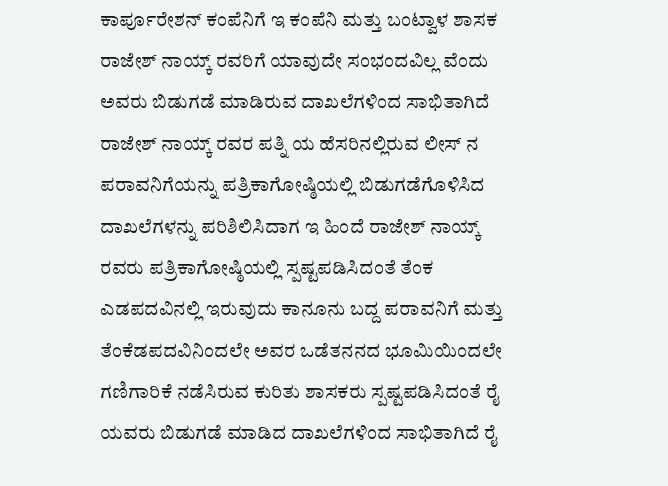ಕಾರ್ಪೂರೇಶನ್ ಕಂಪೆನಿಗೆ ಇ ಕಂಪೆನಿ ಮತ್ತು ಬಂಟ್ವಾಳ ಶಾಸಕ ರಾಜೇಶ್ ನಾಯ್ಕ್ ರವರಿಗೆ ಯಾವುದೇ ಸಂಭಂದವಿಲ್ಲ ವೆಂದು ಅವರು ಬಿಡುಗಡೆ ಮಾಡಿರುವ ದಾಖಲೆಗಳಿಂದ ಸಾಭಿತಾಗಿದೆ ರಾಜೇಶ್ ನಾಯ್ಕ್ ರವರ ಪತ್ನಿ ಯ ಹೆಸರಿನಲ್ಲಿರುವ ಲೀಸ್ ನ ಪರಾವನಿಗೆಯನ್ನು ಪತ್ರಿಕಾಗೋಷ್ಠಿಯಲ್ಲಿ ಬಿಡುಗಡೆಗೊಳಿಸಿದ ದಾಖಲೆಗಳನ್ನು ಪರಿಶಿಲಿಸಿದಾಗ ಇ ಹಿಂದೆ ರಾಜೇಶ್ ನಾಯ್ಕ್ ರವರು ಪತ್ರಿಕಾಗೋಷ್ಠಿಯಲ್ಲಿ ಸ್ಪಷ್ಟಪಡಿಸಿದಂತೆ ತೆಂಕ ಎಡಪದವಿನಲ್ಲಿ ಇರುವುದು ಕಾನೂನು ಬದ್ದ ಪರಾವನಿಗೆ ಮತ್ತು ತೆಂಕೆಡಪದವಿನಿಂದಲೇ ಅವರ ಒಡೆತನನದ ಭೂಮಿಯಿಂದಲೇ ಗಣಿಗಾರಿಕೆ ನಡೆಸಿರುವ ಕುರಿತು ಶಾಸಕರು ಸ್ಪಷ್ಟಪಡಿಸಿದಂತೆ ರೈ ಯವರು ಬಿಡುಗಡೆ ಮಾಡಿದ ದಾಖಲೆಗಳಿಂದ ಸಾಭಿತಾಗಿದೆ ರೈ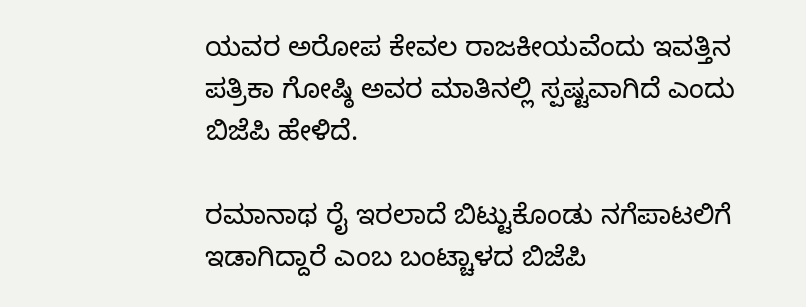ಯವರ ಅರೋಪ ಕೇವಲ ರಾಜಕೀಯವೆಂದು ಇವತ್ತಿನ ಪತ್ರಿಕಾ ಗೋಷ್ಠಿ ಅವರ ಮಾತಿನಲ್ಲಿ ಸ್ಪಷ್ಟವಾಗಿದೆ ಎಂದು ಬಿಜೆಪಿ ಹೇಳಿದೆ.

ರಮಾನಾಥ ರೈ ಇರಲಾದೆ ಬಿಟ್ಟುಕೊಂಡು ನಗೆಪಾಟಲಿಗೆ ಇಡಾಗಿದ್ದಾರೆ ಎಂಬ ಬಂಟ್ಚಾಳದ ಬಿಜೆಪಿ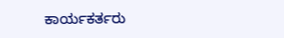ಕಾರ್ಯಕರ್ತರು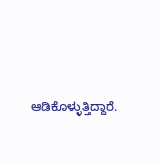ಆಡಿಕೊಳ್ಳುತ್ತಿದ್ದಾರೆ.